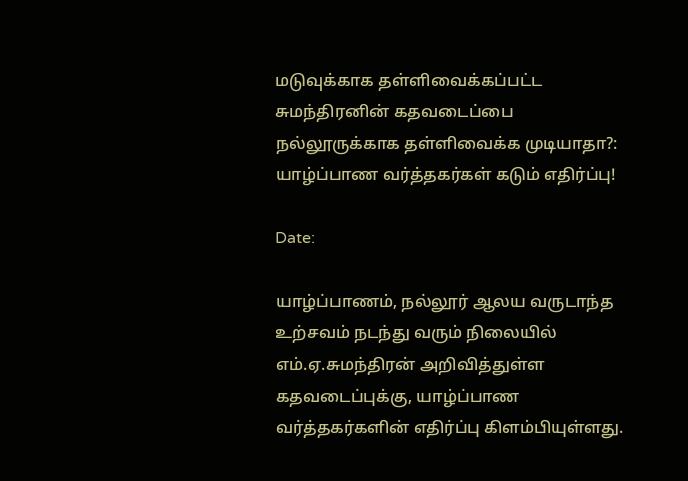மடுவுக்காக தள்ளிவைக்கப்பட்ட சுமந்திரனின் கதவடைப்பை நல்லூருக்காக தள்ளிவைக்க முடியாதா?: யாழ்ப்பாண வர்த்தகர்கள் கடும் எதிர்ப்பு!

Date:

யாழ்ப்பாணம், நல்லூர் ஆலய வருடாந்த உற்சவம் நடந்து வரும் நிலையில் எம்.ஏ.சுமந்திரன் அறிவித்துள்ள கதவடைப்புக்கு, யாழ்ப்பாண வர்த்தகர்களின் எதிர்ப்பு கிளம்பியுள்ளது.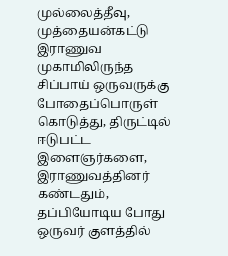முல்லைத்தீவு, முத்தையன்கட்டு இராணுவ முகாமிலிருந்த சிப்பாய் ஒருவருக்கு போதைப்பொருள் கொடுத்து, திருட்டில் ஈடுபட்ட இளைஞர்களை, இராணுவத்தினர் கண்டதும், தப்பியோடிய போது ஒருவர் குளத்தில்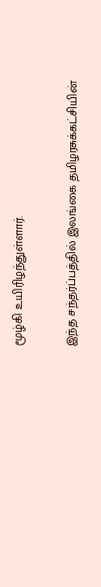மூழ்கி உயிரிழந்துள்ளார்.

இந்த சந்தர்ப்பத்தில் இலங்கை தமிழரசுக்கட்சியின்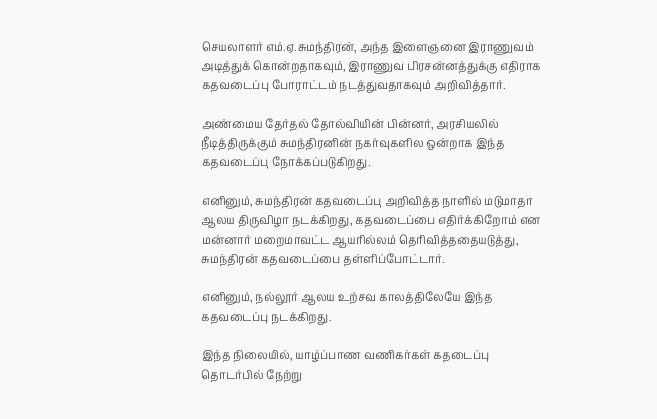செயலாளர் எம்.ஏ.சுமந்திரன், அந்த இளைஞனை இராணுவம் அடித்துக் கொன்றதாகவும், இராணுவ பிரசன்னத்துக்கு எதிராக கதவடைப்பு போராட்டம் நடத்துவதாகவும் அறிவித்தார்.

அண்மைய தேர்தல் தோல்வியின் பின்னர், அரசியலில் நீடித்திருக்கும் சுமந்திரனின் நகர்வுகளில ஒன்றாக இந்த கதவடைப்பு நோக்கப்படுகிறது.

எனினும், சுமந்திரன் கதவடைப்பு அறிவித்த நாளில் மடுமாதா ஆலய திருவிழா நடக்கிறது, கதவடைப்பை எதிர்க்கிறோம் என மன்னார் மறைமாவட்ட ஆயரில்லம் தெரிவித்ததையடுத்து, சுமந்திரன் கதவடைப்பை தள்ளிப்போட்டார்.

எனினும், நல்லூர் ஆலய உற்சவ காலத்திலேயே இந்த கதவடைப்பு நடக்கிறது.

இந்த நிலையில், யாழ்ப்பாண வணிகர்கள் கதடைப்பு தொடர்பில் நேற்று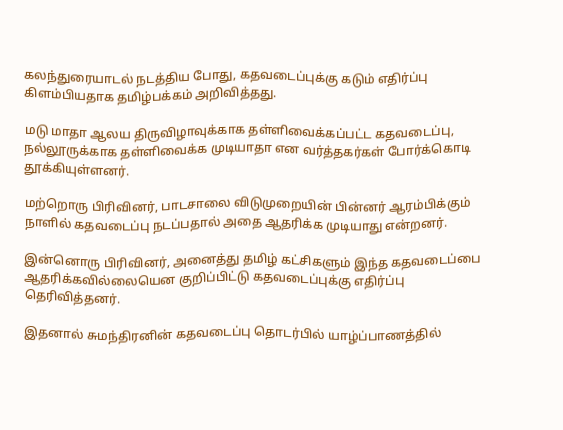கலந்துரையாடல் நடத்திய போது, கதவடைப்புக்கு கடும் எதிர்ப்பு கிளம்பியதாக தமிழ்பக்கம் அறிவித்தது.

மடு மாதா ஆலய திருவிழாவுக்காக தள்ளிவைக்கப்பட்ட கதவடைப்பு, நல்லூருக்காக தள்ளிவைக்க முடியாதா என வர்த்தகர்கள் போர்க்கொடி தூக்கியுள்ளனர்.

மற்றொரு பிரிவினர், பாடசாலை விடுமுறையின் பின்னர் ஆரம்பிக்கும் நாளில் கதவடைப்பு நடப்பதால் அதை ஆதரிக்க முடியாது என்றனர்.

இன்னொரு பிரிவினர், அனைத்து தமிழ் கட்சிகளும் இந்த கதவடைப்பை ஆதரிக்கவில்லையென குறிப்பிட்டு கதவடைப்புக்கு எதிர்ப்பு தெரிவித்தனர்.

இதனால் சுமந்திரனின் கதவடைப்பு தொடர்பில் யாழ்ப்பாணத்தில்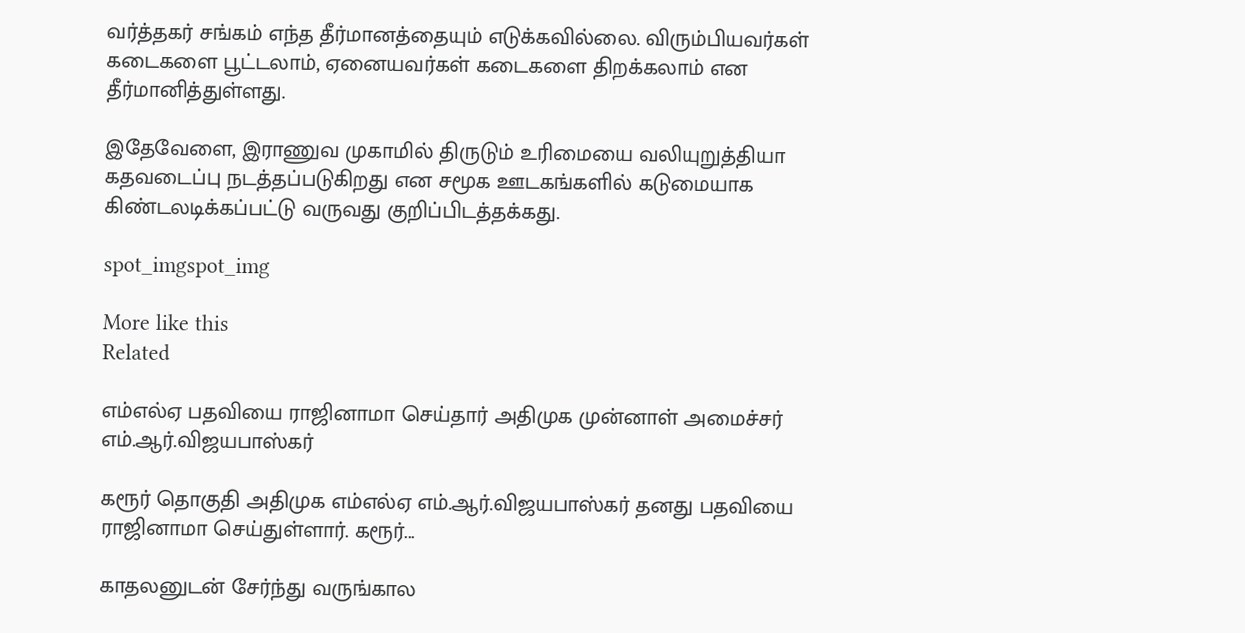வர்த்தகர் சங்கம் எந்த தீர்மானத்தையும் எடுக்கவில்லை. விரும்பியவர்கள் கடைகளை பூட்டலாம், ஏனையவர்கள் கடைகளை திறக்கலாம் என தீர்மானித்துள்ளது.

இதேவேளை, இராணுவ முகாமில் திருடும் உரிமையை வலியுறுத்தியா கதவடைப்பு நடத்தப்படுகிறது என சமூக ஊடகங்களில் கடுமையாக கிண்டலடிக்கப்பட்டு வருவது குறிப்பிடத்தக்கது.

spot_imgspot_img

More like this
Related

எம்எல்ஏ பதவியை ராஜினாமா செய்தார் அதிமுக முன்னாள் அமைச்சர் எம்.ஆர்.விஜயபாஸ்கர்

கரூர் தொகுதி அதிமுக எம்எல்ஏ எம்.ஆர்.விஜயபாஸ்கர் தனது பதவியை ராஜினாமா செய்துள்ளார். கரூர்...

காதலனுடன் சேர்ந்து வருங்கால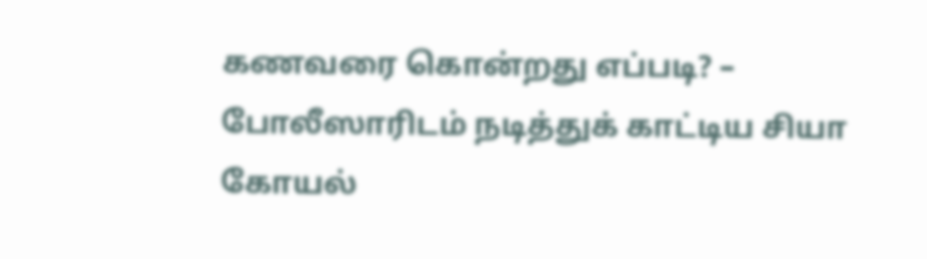கணவரை கொன்றது எப்படி? – போலீஸாரிடம் நடித்துக் காட்டிய சியா கோயல்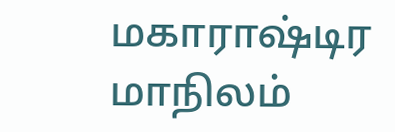மகாராஷ்டிர மாநிலம்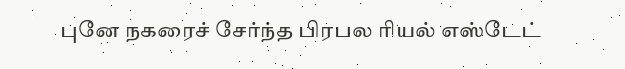புனே நகரைச் சேர்ந்த பிரபல ரியல் எஸ்டேட்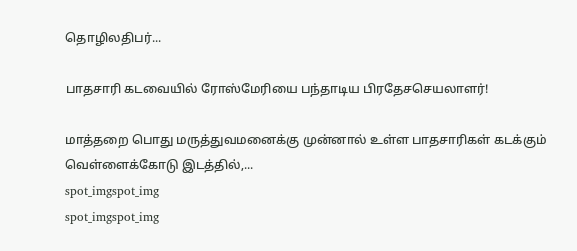தொழிலதிபர்...

பாதசாரி கடவையில் ரோஸ்மேரியை பந்தாடிய பிரதேசசெயலாளர்!

மாத்தறை பொது மருத்துவமனைக்கு முன்னால் உள்ள பாதசாரிகள் கடக்கும் வெள்ளைக்கோடு இடத்தில்,...
spot_imgspot_img
spot_imgspot_img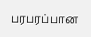பரபரப்பான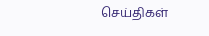செய்திகள்